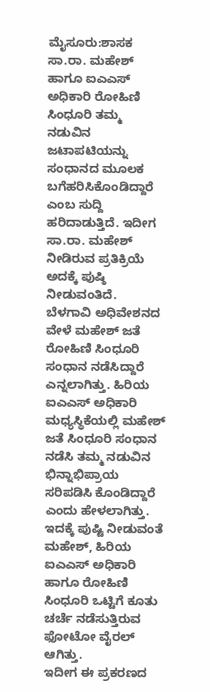ಮೈಸೂರು:ಶಾಸಕ ಸಾ.ರಾ. ಮಹೇಶ್ ಹಾಗೂ ಐಎಎಸ್ ಅಧಿಕಾರಿ ರೋಹಿಣಿ ಸಿಂಧೂರಿ ತಮ್ಮ ನಡುವಿನ ಜಟಾಪಟಿಯನ್ನು ಸಂಧಾನದ ಮೂಲಕ ಬಗೆಹರಿಸಿಕೊಂಡಿದ್ದಾರೆ ಎಂಬ ಸುದ್ದಿ ಹರಿದಾಡುತ್ತಿದೆ. ಇದೀಗ ಸಾ.ರಾ. ಮಹೇಶ್ ನೀಡಿರುವ ಪ್ರತಿಕ್ರಿಯೆ ಅದಕ್ಕೆ ಪುಷ್ಠಿ ನೀಡುವಂತಿದೆ.
ಬೆಳಗಾವಿ ಅಧಿವೇಶನದ ವೇಳೆ ಮಹೇಶ್ ಜತೆ ರೋಹಿಣಿ ಸಿಂಧೂರಿ ಸಂಧಾನ ನಡೆಸಿದ್ದಾರೆ ಎನ್ನಲಾಗಿತ್ತು. ಹಿರಿಯ ಐಎಎಸ್ ಅಧಿಕಾರಿ ಮಧ್ಯಸ್ಥಿಕೆಯಲ್ಲಿ ಮಹೇಶ್ ಜತೆ ಸಿಂಧೂರಿ ಸಂಧಾನ ನಡೆಸಿ ತಮ್ಮ ನಡುವಿನ ಭಿನ್ನಾಭಿಪ್ರಾಯ ಸರಿಪಡಿಸಿ ಕೊಂಡಿದ್ದಾರೆ ಎಂದು ಹೇಳಲಾಗಿತ್ತು. ಇದಕ್ಕೆ ಪುಷ್ಟಿ ನೀಡುವಂತೆ ಮಹೇಶ್, ಹಿರಿಯ ಐಎಎಸ್ ಅಧಿಕಾರಿ ಹಾಗೂ ರೋಹಿಣಿ ಸಿಂಧೂರಿ ಒಟ್ಟಿಗೆ ಕೂತು ಚರ್ಚೆ ನಡೆಸುತ್ತಿರುವ ಫೋಟೋ ವೈರಲ್ ಆಗಿತ್ತು.
ಇದೀಗ ಈ ಪ್ರಕರಣದ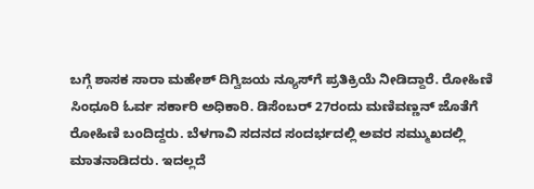ಬಗ್ಗೆ ಶಾಸಕ ಸಾರಾ ಮಹೇಶ್ ದಿಗ್ವಿಜಯ ನ್ಯೂಸ್‌ಗೆ ಪ್ರತಿಕ್ರಿಯೆ ನೀಡಿದ್ದಾರೆ. ರೋಹಿಣಿ ಸಿಂಧೂರಿ ಓರ್ವ ಸರ್ಕಾರಿ ಅಧಿಕಾರಿ. ಡಿಸೆಂಬರ್ 27ರಂದು ಮಣಿವಣ್ಣನ್ ಜೊತೆಗೆ ರೋಹಿಣಿ ಬಂದಿದ್ದರು. ಬೆಳಗಾವಿ ಸದನದ ಸಂದರ್ಭದಲ್ಲಿ ಅವರ ಸಮ್ಮುಖದಲ್ಲಿ ಮಾತನಾಡಿದರು. ಇದಲ್ಲದೆ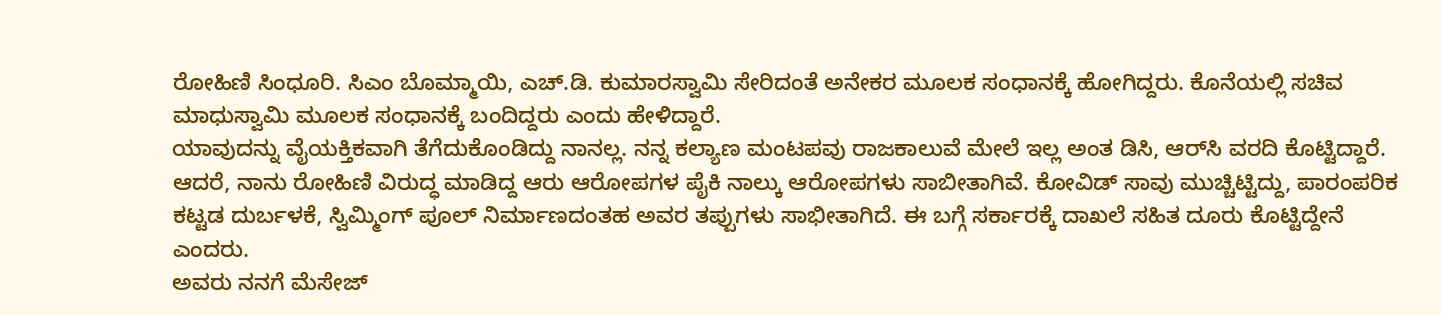ರೋಹಿಣಿ ಸಿಂಧೂರಿ. ಸಿಎಂ ಬೊಮ್ಮಾಯಿ, ಎಚ್.ಡಿ. ಕುಮಾರಸ್ವಾಮಿ ಸೇರಿದಂತೆ ಅನೇಕರ ಮೂಲಕ ಸಂಧಾನಕ್ಕೆ ಹೋಗಿದ್ದರು. ಕೊನೆಯಲ್ಲಿ ಸಚಿವ ಮಾಧುಸ್ವಾಮಿ ಮೂಲಕ ಸಂಧಾನಕ್ಕೆ ಬಂದಿದ್ದರು ಎಂದು ಹೇಳಿದ್ದಾರೆ.
ಯಾವುದನ್ನು ವೈಯಕ್ತಿಕವಾಗಿ ತೆಗೆದುಕೊಂಡಿದ್ದು ನಾನಲ್ಲ. ನನ್ನ ಕಲ್ಯಾಣ ಮಂಟಪವು ರಾಜಕಾಲುವೆ ಮೇಲೆ ಇಲ್ಲ ಅಂತ ಡಿಸಿ, ಆರ್‌ಸಿ ವರದಿ ಕೊಟ್ಟಿದ್ದಾರೆ. ಆದರೆ, ನಾನು ರೋಹಿಣಿ ವಿರುದ್ಧ ಮಾಡಿದ್ದ ಆರು ಆರೋಪಗಳ ಪೈಕಿ ನಾಲ್ಕು ಆರೋಪಗಳು ಸಾಬೀತಾಗಿವೆ. ಕೋವಿಡ್ ಸಾವು ಮುಚ್ಚಿಟ್ಟಿದ್ದು, ಪಾರಂಪರಿಕ ಕಟ್ಟಡ ದುರ್ಬಳಕೆ, ಸ್ವಿಮ್ಮಿಂಗ್ ಪೂಲ್ ನಿರ್ಮಾಣದಂತಹ ಅವರ ತಪ್ಪುಗಳು ಸಾಭೀತಾಗಿದೆ. ಈ ಬಗ್ಗೆ ಸರ್ಕಾರಕ್ಕೆ ದಾಖಲೆ ಸಹಿತ ದೂರು ಕೊಟ್ಟಿದ್ದೇನೆ ಎಂದರು.
ಅವರು ನನಗೆ ಮೆಸೇಜ್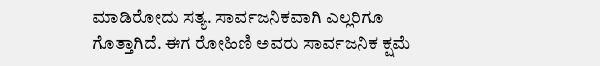ಮಾಡಿರೋದು ಸತ್ಯ. ಸಾರ್ವಜನಿಕವಾಗಿ ಎಲ್ಲರಿಗೂ ಗೊತ್ತಾಗಿದೆ. ಈಗ ರೋಹಿಣಿ ಅವರು ಸಾರ್ವಜನಿಕ ಕ್ಷಮೆ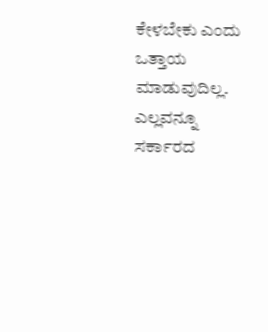ಕೇಳಬೇಕು ಎಂದು ಒತ್ತಾಯ ಮಾಡುವುದಿಲ್ಲ. ಎಲ್ಲವನ್ನೂ ಸರ್ಕಾರದ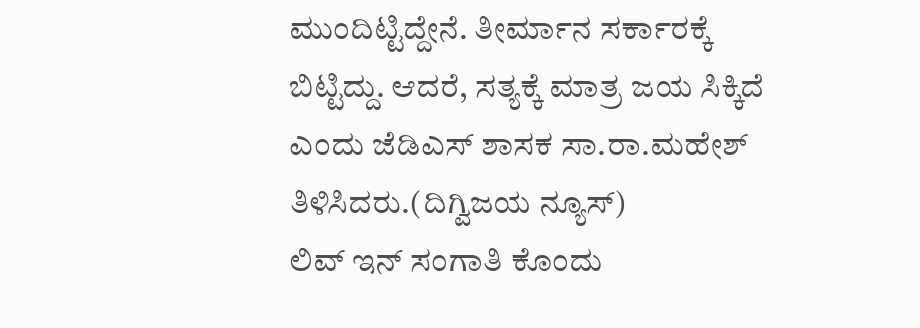ಮುಂದಿಟ್ಟಿದ್ದೇನೆ. ತೀರ್ಮಾನ ಸರ್ಕಾರಕ್ಕೆ ಬಿಟ್ಟಿದ್ದು. ಆದರೆ, ಸತ್ಯಕ್ಕೆ ಮಾತ್ರ ಜಯ ಸಿಕ್ಕಿದೆ ಎಂದು ಜೆಡಿಎಸ್ ಶಾಸಕ ಸಾ.ರಾ.ಮಹೇಶ್ ತಿಳಿಸಿದರು.(ದಿಗ್ವಿಜಯ ನ್ಯೂಸ್)
ಲಿವ್ ಇನ್ ಸಂಗಾತಿ ಕೊಂದು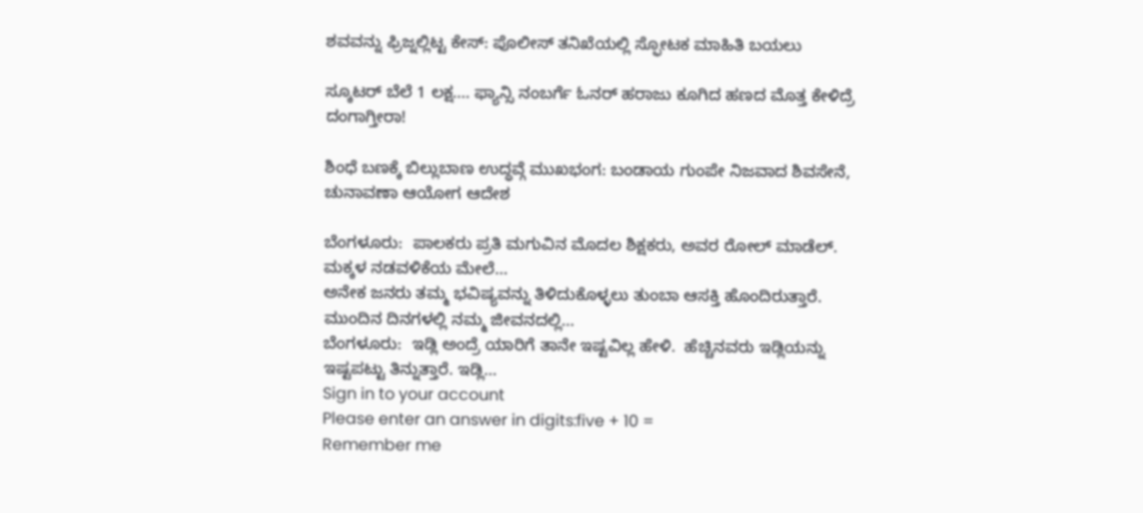ಶವವನ್ನು ಫ್ರಿಜ್ನಲ್ಲಿಟ್ಟ ಕೇಸ್: ಪೊಲೀಸ್ ತನಿಖೆಯಲ್ಲಿ ಸ್ಫೋಟಕ ಮಾಹಿತಿ ಬಯಲು

ಸ್ಕೂಟರ್ ಬೆಲೆ 1 ಲಕ್ಷ…. ಫ್ಯಾನ್ಸಿ ನಂಬರ್ಗೆ ಓನರ್ ಹರಾಜು ಕೂಗಿದ ಹಣದ ಮೊತ್ತ ಕೇಳಿದ್ರೆ ದಂಗಾಗ್ತೀರಾ!

ಶಿಂಧೆ ಬಣಕ್ಕೆ ಬಿಲ್ಲುಬಾಣ ಉದ್ಧವ್ಗೆ ಮುಖಭಂಗ: ಬಂಡಾಯ ಗುಂಪೇ ನಿಜವಾದ ಶಿವಸೇನೆ, ಚುನಾವಣಾ ಆಯೋಗ ಆದೇಶ

ಬೆಂಗಳೂರು:  ಪಾಲಕರು ಪ್ರತಿ ಮಗುವಿನ ಮೊದಲ ಶಿಕ್ಷಕರು, ಅವರ ರೋಲ್ ಮಾಡೆಲ್. ಮಕ್ಕಳ ನಡವಳಿಕೆಯ ಮೇಲೆ…
ಅನೇಕ ಜನರು ತಮ್ಮ ಭವಿಷ್ಯವನ್ನು ತಿಳಿದುಕೊಳ್ಳಲು ತುಂಬಾ ಆಸಕ್ತಿ ಹೊಂದಿರುತ್ತಾರೆ. ಮುಂದಿನ ದಿನಗಳಲ್ಲಿ ನಮ್ಮ ಜೀವನದಲ್ಲಿ…
ಬೆಂಗಳೂರು:  ಇಡ್ಲಿ ಅಂದ್ರೆ ಯಾರಿಗೆ ತಾನೇ ಇಷ್ಟವಿಲ್ಲ ಹೇಳಿ.  ಹೆಚ್ಚಿನವರು ಇಡ್ಲಿಯನ್ನು ಇಷ್ಟಪಟ್ಟು ತಿನ್ನುತ್ತಾರೆ. ಇಡ್ಲಿ…
Sign in to your account
Please enter an answer in digits:five + 10 =
Remember me